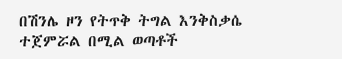በሽንሌ ዞን የትጥቅ ትግል እንቅስቃሴ ተጀምሯል በሚል ወጣቶች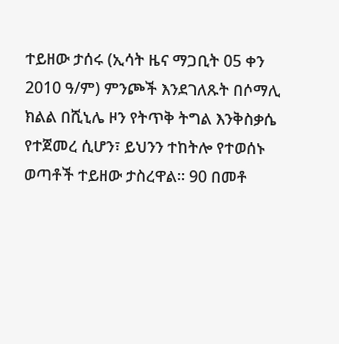ተይዘው ታሰሩ (ኢሳት ዜና ማጋቢት 05 ቀን 2010 ዓ/ም) ምንጮች እንደገለጹት በሶማሊ ክልል በሺኒሌ ዞን የትጥቅ ትግል እንቅስቃሴ የተጀመረ ሲሆን፣ ይህንን ተከትሎ የተወሰኑ ወጣቶች ተይዘው ታስረዋል። 90 በመቶ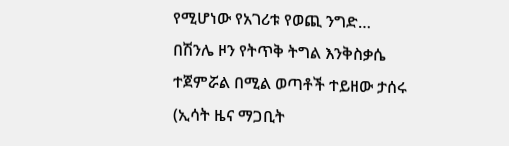የሚሆነው የአገሪቱ የወጪ ንግድ…
በሽንሌ ዞን የትጥቅ ትግል እንቅስቃሴ ተጀምሯል በሚል ወጣቶች ተይዘው ታሰሩ (ኢሳት ዜና ማጋቢት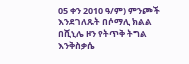05 ቀን 2010 ዓ/ም) ምንጮች እንደገለጹት በሶማሊ ክልል በሺኒሌ ዞን የትጥቅ ትግል እንቅስቃሴ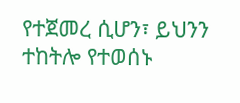የተጀመረ ሲሆን፣ ይህንን ተከትሎ የተወሰኑ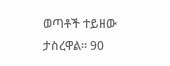ወጣቶች ተይዘው ታስረዋል። 90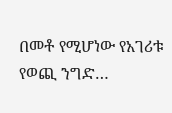በመቶ የሚሆነው የአገሪቱ የወጪ ንግድ…